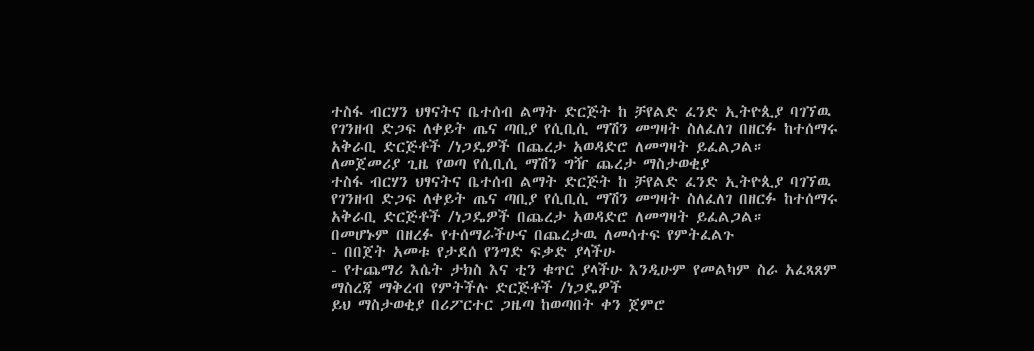ተስፋ ብርሃን ህፃናትና ቤተሰብ ልማት ድርጅት ከ ቻየልድ ፈንድ ኢትዮጲያ ባገኘዉ የገንዘብ ድጋፍ ለቀይት ጤና ጣቢያ የሲቢሲ ማሽን መግዛት ስለፈለገ በዘርፉ ከተሰማሩ አቅራቢ ድርጅቶች /ነጋዴዎች በጨረታ አወዳድሮ ለመግዛት ይፈልጋል።
ለመጀመሪያ ጊዜ የወጣ የሲቢሲ ማሽን ግዥ ጨረታ ማስታወቂያ
ተስፋ ብርሃን ህፃናትና ቤተሰብ ልማት ድርጅት ከ ቻየልድ ፈንድ ኢትዮጲያ ባገኘዉ የገንዘብ ድጋፍ ለቀይት ጤና ጣቢያ የሲቢሲ ማሽን መግዛት ስለፈለገ በዘርፉ ከተሰማሩ አቅራቢ ድርጅቶች /ነጋዴዎች በጨረታ አወዳድሮ ለመግዛት ይፈልጋል።
በመሆኑም በዘረፉ የተሰማራችሁና በጨረታዉ ለመሳተፍ የምትፈልጉ
- በበጀት አመቱ የታደሰ የንግድ ፍቃድ ያላችሁ
- የተጨማሪ እሴት ታክስ እና ቲን ቁጥር ያላችሁ እንዲሁም የመልካም ስራ አፈጻጸም ማስረጃ ማቅረብ የምትችሉ ድርጅቶች /ነጋዴዎች
ይህ ማስታወቂያ በሪፖርተር ጋዜጣ ከወጣበት ቀን ጀምሮ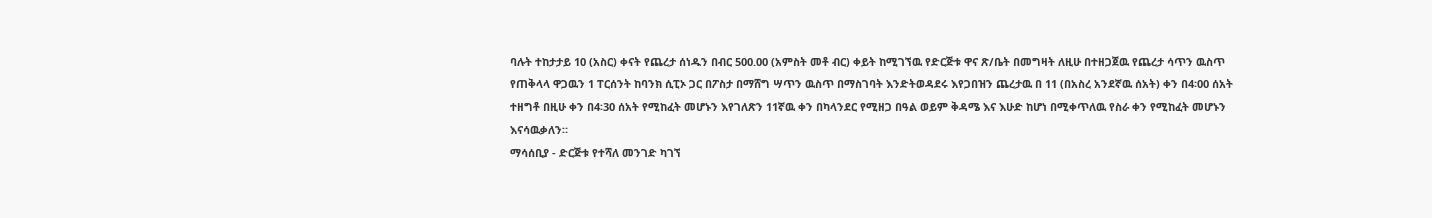ባሉት ተከታታይ 10 (አስር) ቀናት የጨረታ ሰነዱን በብር 500.00 (አምስት መቶ ብር) ቀይት ከሚገኘዉ የድርጅቱ ዋና ጽ/ቤት በመግዛት ለዚሁ በተዘጋጀዉ የጨረታ ሳጥን ዉስጥ የጠቅላላ ዋጋዉን 1 ፐርሰንት ከባንክ ሲፒኦ ጋር በፖስታ በማሸግ ሣጥን ዉስጥ በማስገባት እንድትወዳደሩ እየጋበዝን ጨረታዉ በ 11 (በአስረ አንደኛዉ ሰአት) ቀን በ4፡00 ሰአት ተዘግቶ በዚሁ ቀን በ4፡30 ሰአት የሚከፈት መሆኑን እየገለጽን 11ኛዉ ቀን በካላንደር የሚዘጋ በዓል ወይም ቅዳሜ እና እሁድ ከሆነ በሚቀጥለዉ የስራ ቀን የሚከፈት መሆኑን እናሳዉቃለን።
ማሳሰቢያ - ድርጅቱ የተሻለ መንገድ ካገኘ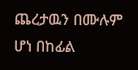ጨረታዉን በሙሉም ሆነ በከፊል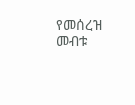የመሰረዝ መብቱ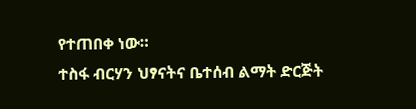የተጠበቀ ነው።
ተስፋ ብርሃን ህፃናትና ቤተሰብ ልማት ድርጅት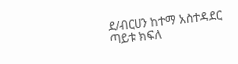ደ/ብርሀን ከተማ አስተዳደር
ጣይቱ ክፍለ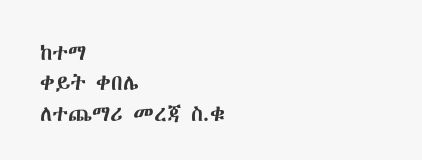ከተማ
ቀይት ቀበሌ
ለተጨማሪ መረጃ ስ.ቁ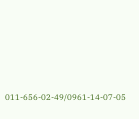011-656-02-49/0961-14-07-05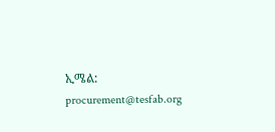ኢሜል: procurement@tesfab.org